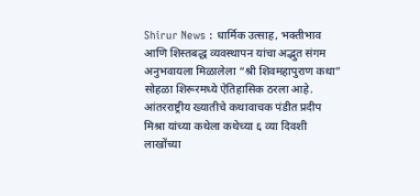Shirur News : धार्मिक उत्साह, भक्तीभाव आणि शिस्तबद्ध व्यवस्थापन यांचा अद्भुत संगम अनुभवायला मिळालेला “श्री शिवमहापुराण कथा” सोहळा शिरूरमध्ये ऐतिहासिक ठरला आहे. आंतरराष्ट्रीय ख्यातीचे कथावाचक पंडीत प्रदीप मिश्रा यांच्या कथेला कथेच्या ६ व्या दिवशी लाखोंच्या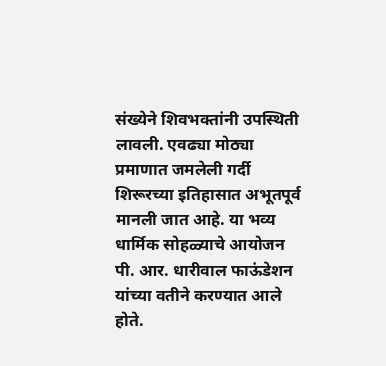संख्येने शिवभक्तांनी उपस्थिती लावली. एवढ्या मोठ्या प्रमाणात जमलेली गर्दी शिरूरच्या इतिहासात अभूतपूर्व मानली जात आहे. या भव्य धार्मिक सोहळ्याचे आयोजन पी. आर. धारीवाल फाऊंडेशन यांच्या वतीने करण्यात आले होते.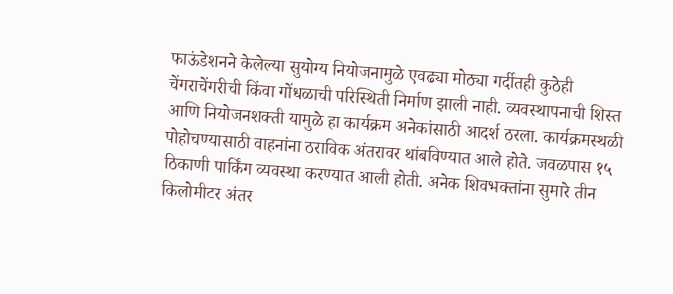फाऊंडेशनने केलेल्या सुयोग्य नियोजनामुळे एवढ्या मोठ्या गर्दीतही कुठेही चेंगराचेंगरीची किंवा गोंधळाची परिस्थिती निर्माण झाली नाही. व्यवस्थापनाची शिस्त आणि नियोजनशक्ती यामुळे हा कार्यक्रम अनेकांसाठी आदर्श ठरला. कार्यक्रमस्थळी पोहोचण्यासाठी वाहनांना ठराविक अंतरावर थांबविण्यात आले होते. जवळपास १५ ठिकाणी पार्किंग व्यवस्था करण्यात आली होती. अनेक शिवभक्तांना सुमारे तीन किलोमीटर अंतर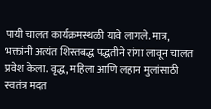पायी चालत कार्यक्रमस्थळी यावे लागले. मात्र, भक्तांनी अत्यंत शिस्तबद्ध पद्धतीने रांगा लावून चालत प्रवेश केला. वृद्ध, महिला आणि लहान मुलांसाठी स्वतंत्र मदत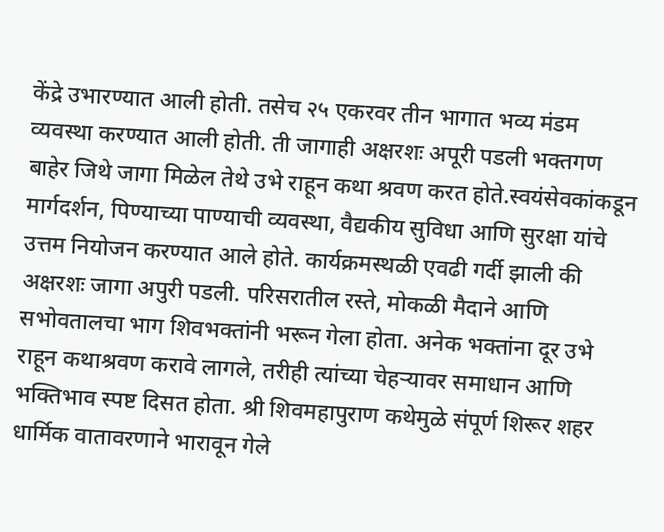केंद्रे उभारण्यात आली होती. तसेच २५ एकरवर तीन भागात भव्य मंडम व्यवस्था करण्यात आली होती. ती जागाही अक्षरशः अपूरी पडली भक्तगण बाहेर जिथे जागा मिळेल तेथे उभे राहून कथा श्रवण करत होते.स्वयंसेवकांकडून मार्गदर्शन, पिण्याच्या पाण्याची व्यवस्था, वैद्यकीय सुविधा आणि सुरक्षा यांचे उत्तम नियोजन करण्यात आले होते. कार्यक्रमस्थळी एवढी गर्दी झाली की अक्षरशः जागा अपुरी पडली. परिसरातील रस्ते, मोकळी मैदाने आणि सभोवतालचा भाग शिवभक्तांनी भरून गेला होता. अनेक भक्तांना दूर उभे राहून कथाश्रवण करावे लागले, तरीही त्यांच्या चेहऱ्यावर समाधान आणि भक्तिभाव स्पष्ट दिसत होता. श्री शिवमहापुराण कथेमुळे संपूर्ण शिरूर शहर धार्मिक वातावरणाने भारावून गेले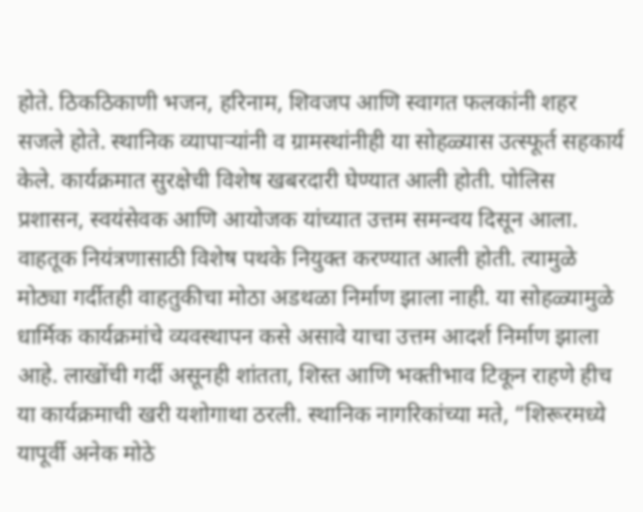होते. ठिकठिकाणी भजन, हरिनाम, शिवजप आणि स्वागत फलकांनी शहर सजले होते. स्थानिक व्यापाऱ्यांनी व ग्रामस्थांनीही या सोहळ्यास उत्स्फूर्त सहकार्य केले. कार्यक्रमात सुरक्षेची विशेष खबरदारी घेण्यात आली होती. पोलिस प्रशासन, स्वयंसेवक आणि आयोजक यांच्यात उत्तम समन्वय दिसून आला. वाहतूक नियंत्रणासाठी विशेष पथके नियुक्त करण्यात आली होती. त्यामुळे मोठ्या गर्दीतही वाहतुकीचा मोठा अडथळा निर्माण झाला नाही. या सोहळ्यामुळे धार्मिक कार्यक्रमांचे व्यवस्थापन कसे असावे याचा उत्तम आदर्श निर्माण झाला आहे. लाखोंची गर्दी असूनही शांतता, शिस्त आणि भक्तीभाव टिकून राहणे हीच या कार्यक्रमाची खरी यशोगाथा ठरली. स्थानिक नागरिकांच्या मते, “शिरूरमध्ये यापूर्वी अनेक मोठे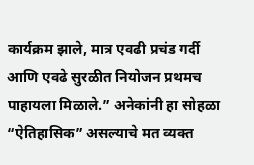कार्यक्रम झाले, मात्र एवढी प्रचंड गर्दी आणि एवढे सुरळीत नियोजन प्रथमच पाहायला मिळाले.” अनेकांनी हा सोहळा “ऐतिहासिक” असल्याचे मत व्यक्त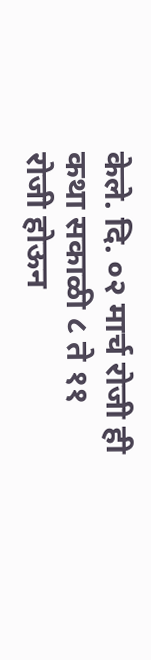केले. दि. ०२ मार्च रोजी ही कथा सकाळी ८ ते ११ रोजी होऊन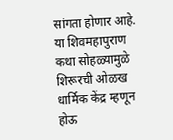सांगता होणार आहे. या शिवमहापुराण कथा सोहळ्यामुळे शिरूरची ओळख धार्मिक केंद्र म्हणून होऊ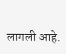लागली आहे.